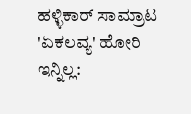ಹಳ್ಳಿಕಾರ್ ಸಾಮ್ರಾಟ 'ಏಕಲವ್ಯ' ಹೋರಿ ಇನ್ನಿಲ್ಲ: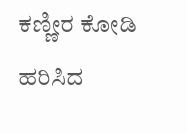ಕಣ್ಣೀರ ಕೋಡಿ ಹರಿಸಿದ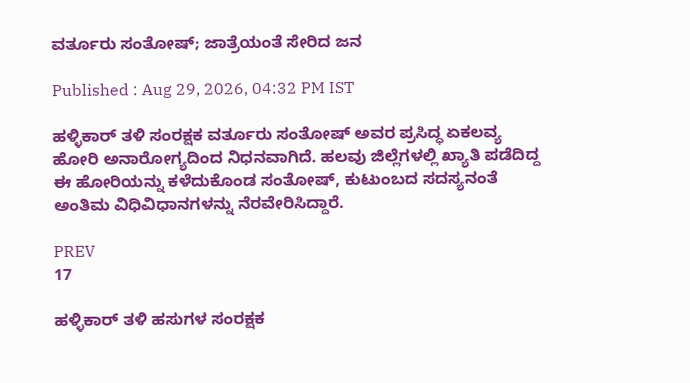ವರ್ತೂರು ಸಂತೋಷ್; ಜಾತ್ರೆಯಂತೆ ಸೇರಿದ ಜನ

Published : Aug 29, 2026, 04:32 PM IST

ಹಳ್ಳಿಕಾರ್ ತಳಿ ಸಂರಕ್ಷಕ ವರ್ತೂರು ಸಂತೋಷ್ ಅವರ ಪ್ರಸಿದ್ಧ ಏಕಲವ್ಯ ಹೋರಿ ಅನಾರೋಗ್ಯದಿಂದ ನಿಧನವಾಗಿದೆ. ಹಲವು ಜಿಲ್ಲೆಗಳಲ್ಲಿ ಖ್ಯಾತಿ ಪಡೆದಿದ್ದ ಈ ಹೋರಿಯನ್ನು ಕಳೆದುಕೊಂಡ ಸಂತೋಷ್, ಕುಟುಂಬದ ಸದಸ್ಯನಂತೆ ಅಂತಿಮ ವಿಧಿವಿಧಾನಗಳನ್ನು ನೆರವೇರಿಸಿದ್ದಾರೆ.

PREV
17

ಹಳ್ಳಿಕಾರ್ ತಳಿ ಹಸುಗಳ ಸಂರಕ್ಷಕ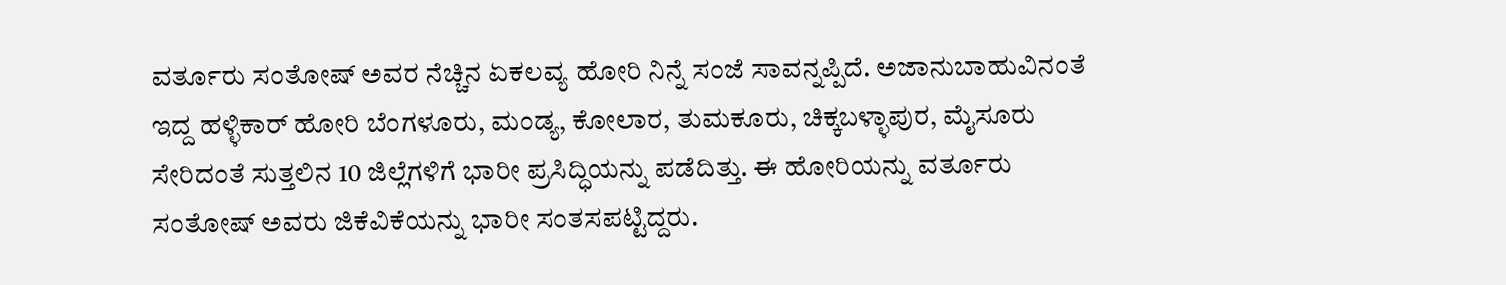ವರ್ತೂರು ಸಂತೋಷ್ ಅವರ ನೆಚ್ಚಿನ ಏಕಲವ್ಯ ಹೋರಿ ನಿನ್ನೆ ಸಂಜೆ ಸಾವನ್ನಪ್ಪಿದೆ. ಅಜಾನುಬಾಹುವಿನಂತೆ ಇದ್ದ ಹಳ್ಳಿಕಾರ್ ಹೋರಿ ಬೆಂಗಳೂರು, ಮಂಡ್ಯ, ಕೋಲಾರ, ತುಮಕೂರು, ಚಿಕ್ಕಬಳ್ಳಾಪುರ, ಮೈಸೂರು ಸೇರಿದಂತೆ ಸುತ್ತಲಿನ 10 ಜಿಲ್ಲೆಗಳಿಗೆ ಭಾರೀ ಪ್ರಸಿದ್ಧಿಯನ್ನು ಪಡೆದಿತ್ತು. ಈ ಹೋರಿಯನ್ನು ವರ್ತೂರು ಸಂತೋಷ್ ಅವರು ಜಿಕೆವಿಕೆಯನ್ನು ಭಾರೀ ಸಂತಸಪಟ್ಟಿದ್ದರು.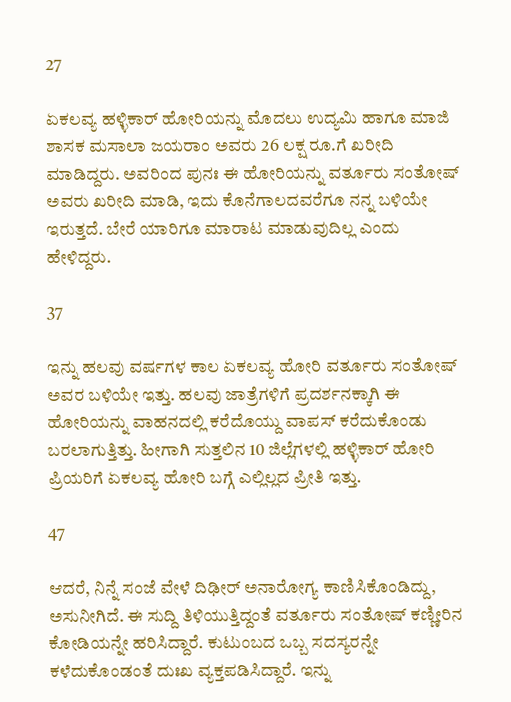27

ಏಕಲವ್ಯ ಹಳ್ಳಿಕಾರ್ ಹೋರಿಯನ್ನು ಮೊದಲು ಉದ್ಯಮಿ ಹಾಗೂ ಮಾಜಿ ಶಾಸಕ ಮಸಾಲಾ ಜಯರಾಂ ಅವರು 26 ಲಕ್ಷ ರೂ.ಗೆ ಖರೀದಿ ಮಾಡಿದ್ದರು. ಅವರಿಂದ ಪುನಃ ಈ ಹೋರಿಯನ್ನು ವರ್ತೂರು ಸಂತೋಷ್ ಅವರು ಖರೀದಿ ಮಾಡಿ, ಇದು ಕೊನೆಗಾಲದವರೆಗೂ ನನ್ನ ಬಳಿಯೇ ಇರುತ್ತದೆ. ಬೇರೆ ಯಾರಿಗೂ ಮಾರಾಟ ಮಾಡುವುದಿಲ್ಲ ಎಂದು ಹೇಳಿದ್ದರು.

37

ಇನ್ನು ಹಲವು ವರ್ಷಗಳ ಕಾಲ ಏಕಲವ್ಯ ಹೋರಿ ವರ್ತೂರು ಸಂತೋಷ್ ಅವರ ಬಳಿಯೇ ಇತ್ತು. ಹಲವು ಜಾತ್ರೆಗಳಿಗೆ ಪ್ರದರ್ಶನಕ್ಕಾಗಿ ಈ ಹೋರಿಯನ್ನು ವಾಹನದಲ್ಲಿ ಕರೆದೊಯ್ದು ವಾಪಸ್ ಕರೆದುಕೊಂಡು ಬರಲಾಗುತ್ತಿತ್ತು. ಹೀಗಾಗಿ ಸುತ್ತಲಿನ 10 ಜಿಲ್ಲೆಗಳಲ್ಲಿ ಹಳ್ಳಿಕಾರ್ ಹೋರಿ ಪ್ರಿಯರಿಗೆ ಏಕಲವ್ಯ ಹೋರಿ ಬಗ್ಗೆ ಎಲ್ಲಿಲ್ಲದ ಪ್ರೀತಿ ಇತ್ತು.

47

ಆದರೆ, ನಿನ್ನೆ ಸಂಜೆ ವೇಳೆ ದಿಢೀರ್ ಅನಾರೋಗ್ಯ ಕಾಣಿಸಿಕೊಂಡಿದ್ದು, ಅಸುನೀಗಿದೆ. ಈ ಸುದ್ದಿ ತಿಳಿಯುತ್ತಿದ್ದಂತೆ ವರ್ತೂರು ಸಂತೋಷ್ ಕಣ್ಣೀರಿನ ಕೋಡಿಯನ್ನೇ ಹರಿಸಿದ್ದಾರೆ. ಕುಟುಂಬದ ಒಬ್ಬ ಸದಸ್ಯರನ್ನೇ ಕಳೆದುಕೊಂಡಂತೆ ದುಃಖ ವ್ಯಕ್ತಪಡಿಸಿದ್ದಾರೆ. ಇನ್ನು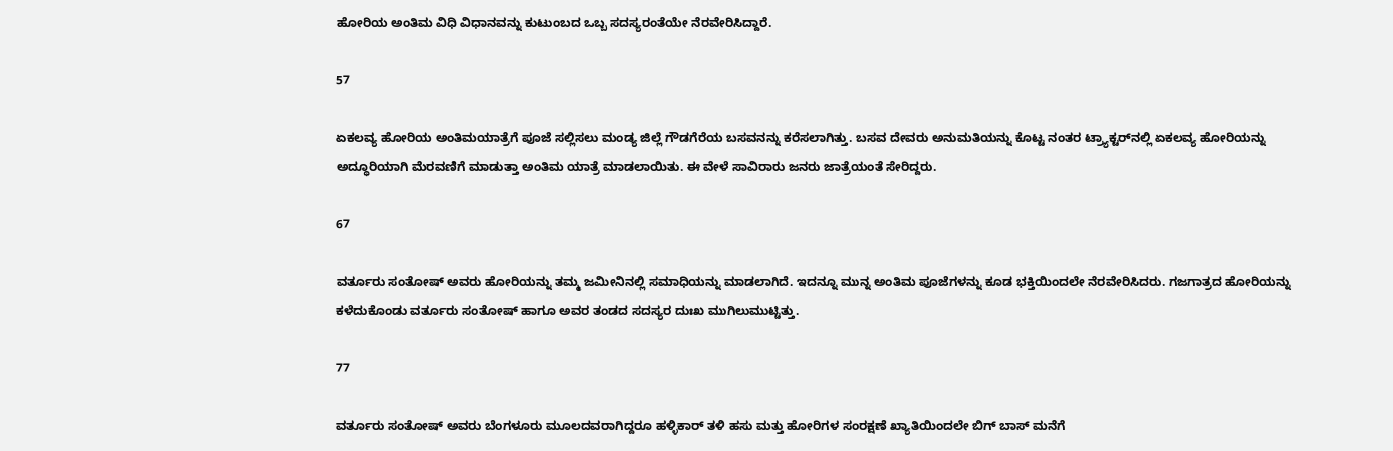ಹೋರಿಯ ಅಂತಿಮ ವಿಧಿ ವಿಧಾನವನ್ನು ಕುಟುಂಬದ ಒಬ್ಬ ಸದಸ್ಯರಂತೆಯೇ ನೆರವೇರಿಸಿದ್ದಾರೆ.

57

ಏಕಲವ್ಯ ಹೋರಿಯ ಅಂತಿಮಯಾತ್ರೆಗೆ ಪೂಜೆ ಸಲ್ಲಿಸಲು ಮಂಡ್ಯ ಜಿಲ್ಲೆ ಗೌಡಗೆರೆಯ ಬಸವನನ್ನು ಕರೆಸಲಾಗಿತ್ತು. ಬಸವ ದೇವರು ಅನುಮತಿಯನ್ನು ಕೊಟ್ಟ ನಂತರ ಟ್ರ್ಯಾಕ್ಟರ್‌ನಲ್ಲಿ ಏಕಲವ್ಯ ಹೋರಿಯನ್ನು ಅದ್ಧೂರಿಯಾಗಿ ಮೆರವಣಿಗೆ ಮಾಡುತ್ತಾ ಅಂತಿಮ ಯಾತ್ರೆ ಮಾಡಲಾಯಿತು. ಈ ವೇಳೆ ಸಾವಿರಾರು ಜನರು ಜಾತ್ರೆಯಂತೆ ಸೇರಿದ್ದರು.

67

ವರ್ತೂರು ಸಂತೋಷ್ ಅವರು ಹೋರಿಯನ್ನು ತಮ್ಮ ಜಮೀನಿನಲ್ಲಿ ಸಮಾಧಿಯನ್ನು ಮಾಡಲಾಗಿದೆ. ಇದನ್ನೂ ಮುನ್ನ ಅಂತಿಮ ಪೂಜೆಗಳನ್ನು ಕೂಡ ಭಕ್ತಿಯಿಂದಲೇ ನೆರವೇರಿಸಿದರು. ಗಜಗಾತ್ರದ ಹೋರಿಯನ್ನು ಕಳೆದುಕೊಂಡು ವರ್ತೂರು ಸಂತೋಷ್ ಹಾಗೂ ಅವರ ತಂಡದ ಸದಸ್ಯರ ದುಃಖ ಮುಗಿಲುಮುಟ್ಟಿತ್ತು.

77

ವರ್ತೂರು ಸಂತೋಷ್ ಅವರು ಬೆಂಗಳೂರು ಮೂಲದವರಾಗಿದ್ದರೂ ಹಳ್ಳಿಕಾರ್ ತಳಿ ಹಸು ಮತ್ತು ಹೋರಿಗಳ ಸಂರಕ್ಷಣೆ ಖ್ಯಾತಿಯಿಂದಲೇ ಬಿಗ್ ಬಾಸ್ ಮನೆಗೆ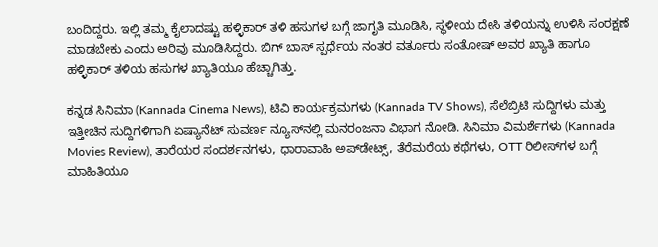ಬಂದಿದ್ದರು. ಇಲ್ಲಿ ತಮ್ಮ ಕೈಲಾದಷ್ಟು ಹಳ್ಳಿಕಾರ್ ತಳಿ ಹಸುಗಳ ಬಗ್ಗೆ ಜಾಗೃತಿ ಮೂಡಿಸಿ, ಸ್ಥಳೀಯ ದೇಸಿ ತಳಿಯನ್ನು ಉಳಿಸಿ ಸಂರಕ್ಷಣೆ ಮಾಡಬೇಕು ಎಂದು ಅರಿವು ಮೂಡಿಸಿದ್ದರು. ಬಿಗ್ ಬಾಸ್ ಸ್ಪರ್ಧೆಯ ನಂತರ ವರ್ತೂರು ಸಂತೋಷ್ ಅವರ ಖ್ಯಾತಿ ಹಾಗೂ ಹಳ್ಳಿಕಾರ್ ತಳಿಯ ಹಸುಗಳ ಖ್ಯಾತಿಯೂ ಹೆಚ್ಚಾಗಿತ್ತು.

ಕನ್ನಡ ಸಿನಿಮಾ (Kannada Cinema News), ಟಿವಿ ಕಾರ್ಯಕ್ರಮಗಳು (Kannada TV Shows), ಸೆಲೆಬ್ರಿಟಿ ಸುದ್ದಿಗಳು ಮತ್ತು ಇತ್ತೀಚಿನ ಸುದ್ದಿಗಳಿಗಾಗಿ ಏಷ್ಯಾನೆಟ್ ಸುವರ್ಣ ನ್ಯೂಸ್‌ನಲ್ಲಿ ಮನರಂಜನಾ ವಿಭಾಗ ನೋಡಿ. ಸಿನಿಮಾ ವಿಮರ್ಶೆಗಳು (Kannada Movies Review), ತಾರೆಯರ ಸಂದರ್ಶನಗಳು, ಧಾರಾವಾಹಿ ಅಪ್‌ಡೇಟ್ಸ್‌, ತೆರೆಮರೆಯ ಕಥೆಗಳು, OTT ರಿಲೀಸ್‌ಗಳ ಬಗ್ಗೆ ಮಾಹಿತಿಯೂ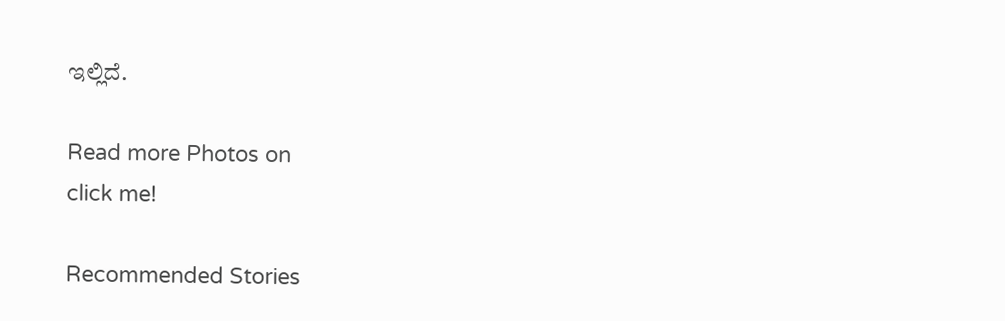ಇಲ್ಲಿದೆ.

Read more Photos on
click me!

Recommended Stories